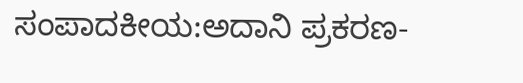ಸಂಪಾದಕೀಯ:ಅದಾನಿ ಪ್ರಕರಣ-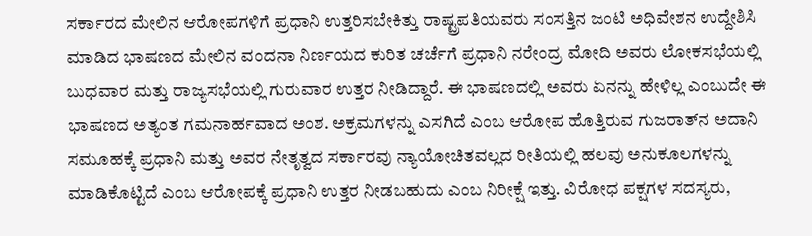ಸರ್ಕಾರದ ಮೇಲಿನ ಆರೋಪಗಳಿಗೆ ಪ್ರಧಾನಿ ಉತ್ತರಿಸಬೇಕಿತ್ತು ರಾಷ್ಟ್ರಪತಿಯವರು ಸಂಸತ್ತಿನ ಜಂಟಿ ಅಧಿವೇಶನ ಉದ್ದೇಶಿಸಿ ಮಾಡಿದ ಭಾಷಣದ ಮೇಲಿನ ವಂದನಾ ನಿರ್ಣಯದ ಕುರಿತ ಚರ್ಚೆಗೆ ಪ್ರಧಾನಿ ನರೇಂದ್ರ ಮೋದಿ ಅವರು ಲೋಕಸಭೆಯಲ್ಲಿ ಬುಧವಾರ ಮತ್ತು ರಾಜ್ಯಸಭೆಯಲ್ಲಿ ಗುರುವಾರ ಉತ್ತರ ನೀಡಿದ್ದಾರೆ. ಈ ಭಾಷಣದಲ್ಲಿ ಅವರು ಏನನ್ನು ಹೇಳಿಲ್ಲ ಎಂಬುದೇ ಈ ಭಾಷಣದ ಅತ್ಯಂತ ಗಮನಾರ್ಹವಾದ ಅಂಶ. ಅಕ್ರಮಗಳನ್ನು ಎಸಗಿದೆ ಎಂಬ ಆರೋಪ ಹೊತ್ತಿರುವ ಗುಜರಾತ್‌ನ ಅದಾನಿ ಸಮೂಹಕ್ಕೆ ಪ್ರಧಾನಿ ಮತ್ತು ಅವರ ನೇತೃತ್ವದ ಸರ್ಕಾರವು ನ್ಯಾಯೋಚಿತವಲ್ಲದ ರೀತಿಯಲ್ಲಿ ಹಲವು ಅನುಕೂಲಗಳನ್ನು ಮಾಡಿಕೊಟ್ಟಿದೆ ಎಂಬ ಆರೋಪಕ್ಕೆ ಪ್ರಧಾನಿ ಉತ್ತರ ನೀಡಬಹುದು ಎಂಬ ನಿರೀಕ್ಷೆ ಇತ್ತು. ವಿರೋಧ ಪಕ್ಷಗಳ ಸದಸ್ಯರು,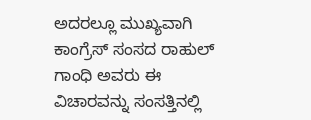ಅದರಲ್ಲೂ ಮುಖ್ಯವಾಗಿ ಕಾಂಗ್ರೆಸ್ ಸಂಸದ ರಾಹುಲ್‌ ಗಾಂಧಿ ಅವರು ಈ ವಿಚಾರವನ್ನು ಸಂಸತ್ತಿನಲ್ಲಿ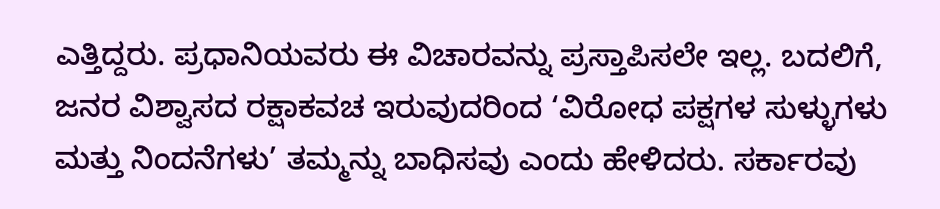ಎತ್ತಿದ್ದರು. ಪ್ರಧಾನಿಯವರು ಈ ವಿಚಾರವನ್ನು ಪ್ರಸ್ತಾಪಿಸಲೇ ಇಲ್ಲ. ಬದಲಿಗೆ, ಜನರ ವಿಶ್ವಾಸದ ರಕ್ಷಾಕವಚ ಇರುವುದರಿಂದ ‘ವಿರೋಧ ಪಕ್ಷಗಳ ಸುಳ್ಳುಗಳು ಮತ್ತು ನಿಂದನೆಗಳು’ ತಮ್ಮನ್ನು ಬಾಧಿಸವು ಎಂದು ಹೇಳಿದರು. ಸರ್ಕಾರವು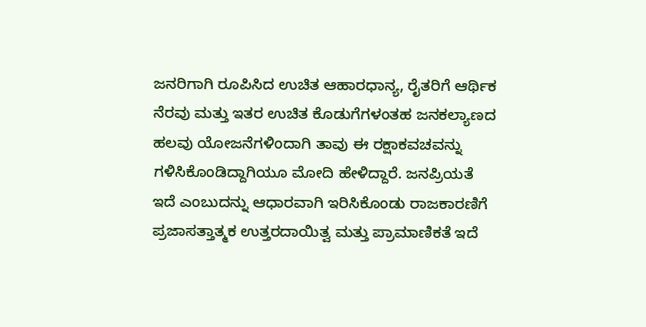ಜನರಿಗಾಗಿ ರೂಪಿಸಿದ ಉಚಿತ ಆಹಾರಧಾನ್ಯ, ರೈತರಿಗೆ ಆರ್ಥಿಕ ನೆರವು ಮತ್ತು ಇತರ ಉಚಿತ ಕೊಡುಗೆಗಳಂತಹ ಜನಕಲ್ಯಾಣದ ಹಲವು ಯೋಜನೆಗಳಿಂದಾಗಿ ತಾವು ಈ ರಕ್ಷಾಕವಚವನ್ನು ಗಳಿಸಿಕೊಂಡಿದ್ದಾಗಿಯೂ ಮೋದಿ ಹೇಳಿದ್ದಾರೆ. ಜನಪ್ರಿಯತೆ ಇದೆ ಎಂಬುದನ್ನು ಆಧಾರವಾಗಿ ಇರಿಸಿಕೊಂಡು ರಾಜಕಾರಣಿಗೆ ಪ್ರಜಾಸತ್ತಾತ್ಮಕ ಉತ್ತರದಾಯಿತ್ವ ಮತ್ತು ಪ್ರಾಮಾಣಿಕತೆ ಇದೆ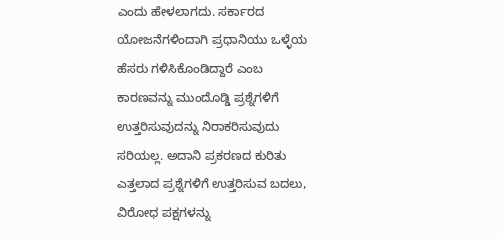ಎಂದು ಹೇಳಲಾಗದು. ಸರ್ಕಾರದ ಯೋಜನೆಗಳಿಂದಾಗಿ ಪ್ರಧಾನಿಯು ಒಳ್ಳೆಯ ಹೆಸರು ಗಳಿಸಿಕೊಂಡಿದ್ದಾರೆ ಎಂಬ ಕಾರಣವನ್ನು ಮುಂದೊಡ್ಡಿ ಪ್ರಶ್ನೆಗಳಿಗೆ ಉತ್ತರಿಸುವುದನ್ನು ನಿರಾಕರಿಸುವುದು ಸರಿಯಲ್ಲ. ಅದಾನಿ ಪ್ರಕರಣದ ಕುರಿತು ಎತ್ತಲಾದ ಪ್ರಶ್ನೆಗಳಿಗೆ ಉತ್ತರಿಸುವ ಬದಲು, ವಿರೋಧ ಪಕ್ಷಗಳನ್ನು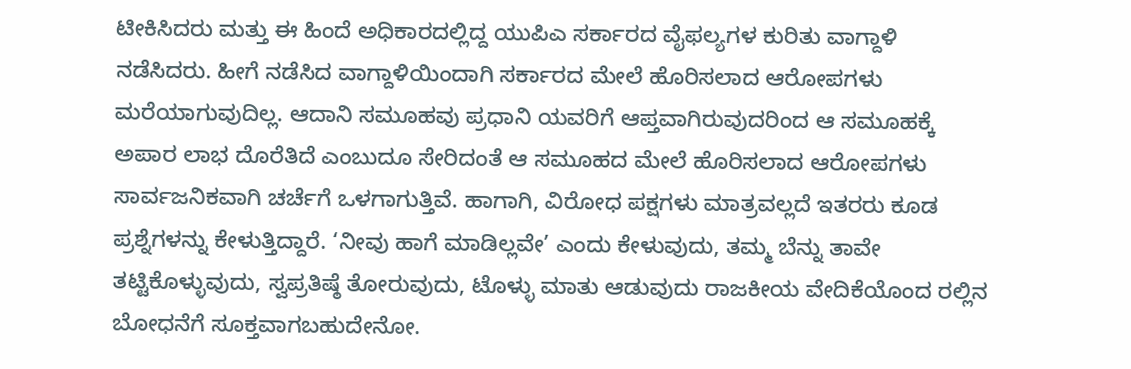ಟೀಕಿಸಿದರು ಮತ್ತು ಈ ಹಿಂದೆ ಅಧಿಕಾರದಲ್ಲಿದ್ದ ಯುಪಿಎ ಸರ್ಕಾರದ ವೈಫಲ್ಯಗಳ ಕುರಿತು ವಾಗ್ದಾಳಿ ನಡೆಸಿದರು. ಹೀಗೆ ನಡೆಸಿದ ವಾಗ್ದಾಳಿಯಿಂದಾಗಿ ಸರ್ಕಾರದ ಮೇಲೆ ಹೊರಿಸಲಾದ ಆರೋಪಗಳು ಮರೆಯಾಗುವುದಿಲ್ಲ. ಆದಾನಿ ಸಮೂಹವು ಪ್ರಧಾನಿ ಯವರಿಗೆ ಆಪ್ತವಾಗಿರುವುದರಿಂದ ಆ ಸಮೂಹಕ್ಕೆ ಅಪಾರ ಲಾಭ ದೊರೆತಿದೆ ಎಂಬುದೂ ಸೇರಿದಂತೆ ಆ ಸಮೂಹದ ಮೇಲೆ ಹೊರಿಸಲಾದ ಆರೋಪಗಳು ಸಾರ್ವಜನಿಕವಾಗಿ ಚರ್ಚೆಗೆ ಒಳಗಾಗುತ್ತಿವೆ. ಹಾಗಾಗಿ, ವಿರೋಧ ಪಕ್ಷಗಳು ಮಾತ್ರವಲ್ಲದೆ ಇತರರು ಕೂಡ ಪ್ರಶ್ನೆಗಳನ್ನು ಕೇಳುತ್ತಿದ್ದಾರೆ. ‘ನೀವು ಹಾಗೆ ಮಾಡಿಲ್ಲವೇ’ ಎಂದು ಕೇಳುವುದು, ತಮ್ಮ ಬೆನ್ನು ತಾವೇ ತಟ್ಟಿಕೊಳ್ಳುವುದು, ಸ್ವಪ್ರತಿಷ್ಠೆ ತೋರುವುದು, ಟೊಳ್ಳು ಮಾತು ಆಡುವುದು ರಾಜಕೀಯ ವೇದಿಕೆಯೊಂದ ರಲ್ಲಿನ ಬೋಧನೆಗೆ ಸೂಕ್ತವಾಗಬಹುದೇನೋ.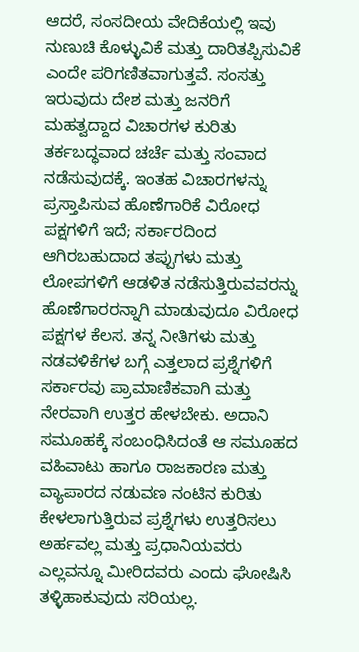ಆದರೆ, ಸಂಸದೀಯ ವೇದಿಕೆಯಲ್ಲಿ ಇವು ನುಣುಚಿ ಕೊಳ್ಳುವಿಕೆ ಮತ್ತು ದಾರಿತಪ್ಪಿಸುವಿಕೆ ಎಂದೇ ಪರಿಗಣಿತವಾಗುತ್ತವೆ. ಸಂಸತ್ತು ಇರುವುದು ದೇಶ ಮತ್ತು ಜನರಿಗೆ ಮಹತ್ವದ್ದಾದ ವಿಚಾರಗಳ ಕುರಿತು ತರ್ಕಬದ್ಧವಾದ ಚರ್ಚೆ ಮತ್ತು ಸಂವಾದ ನಡೆಸುವುದಕ್ಕೆ. ಇಂತಹ ವಿಚಾರಗಳನ್ನು ಪ್ರಸ್ತಾಪಿಸುವ ಹೊಣೆಗಾರಿಕೆ ವಿರೋಧ ಪಕ್ಷಗಳಿಗೆ ಇದೆ; ಸರ್ಕಾರದಿಂದ ಆಗಿರಬಹುದಾದ ತಪ್ಪುಗಳು ಮತ್ತು ಲೋಪಗಳಿಗೆ ಆಡಳಿತ ನಡೆಸುತ್ತಿರುವವರನ್ನು ಹೊಣೆಗಾರರನ್ನಾಗಿ ಮಾಡುವುದೂ ವಿರೋಧ ಪಕ್ಷಗಳ ಕೆಲಸ. ತನ್ನ ನೀತಿಗಳು ಮತ್ತು ನಡವಳಿಕೆಗಳ ಬಗ್ಗೆ ಎತ್ತಲಾದ ಪ್ರಶ್ನೆಗಳಿಗೆ ಸರ್ಕಾರವು ಪ್ರಾಮಾಣಿಕವಾಗಿ ಮತ್ತು ನೇರವಾಗಿ ಉತ್ತರ ಹೇಳಬೇಕು. ಅದಾನಿ ಸಮೂಹಕ್ಕೆ ಸಂಬಂಧಿಸಿದಂತೆ ಆ ಸಮೂಹದ ವಹಿವಾಟು ಹಾಗೂ ರಾಜಕಾರಣ ಮತ್ತು ವ್ಯಾಪಾರದ ನಡುವಣ ನಂಟಿನ ಕುರಿತು ಕೇಳಲಾಗುತ್ತಿರುವ ಪ್ರಶ್ನೆಗಳು ಉತ್ತರಿಸಲು ಅರ್ಹವಲ್ಲ ಮತ್ತು ಪ್ರಧಾನಿಯವರು ಎಲ್ಲವನ್ನೂ ಮೀರಿದವರು ಎಂದು ಘೋಷಿಸಿ ತಳ್ಳಿಹಾಕುವುದು ಸರಿಯಲ್ಲ.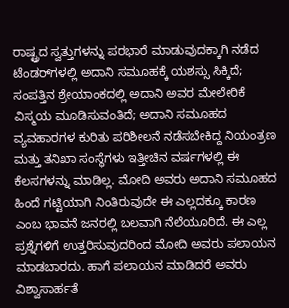ರಾಷ್ಟ್ರದ ಸ್ವತ್ತುಗಳನ್ನು ಪರಭಾರೆ ಮಾಡುವುದಕ್ಕಾಗಿ ನಡೆದ ಟೆಂಡರ್‌ಗಳಲ್ಲಿ ಅದಾನಿ ಸಮೂಹಕ್ಕೆ ಯಶಸ್ಸು ಸಿಕ್ಕಿದೆ; ಸಂಪತ್ತಿನ ಶ್ರೇಯಾಂಕದಲ್ಲಿ ಅದಾನಿ ಅವರ ಮೇಲೇರಿಕೆ ವಿಸ್ಮಯ ಮೂಡಿಸುವಂತಿದೆ; ಅದಾನಿ ಸಮೂಹದ ವ್ಯವಹಾರಗಳ ಕುರಿತು ಪರಿಶೀಲನೆ ನಡೆಸಬೇಕಿದ್ದ ನಿಯಂತ್ರಣ ಮತ್ತು ತನಿಖಾ ಸಂಸ್ಥೆಗಳು ಇತ್ತೀಚಿನ ವರ್ಷಗಳಲ್ಲಿ ಈ ಕೆಲಸಗಳನ್ನು ಮಾಡಿಲ್ಲ. ಮೋದಿ ಅವರು ಅದಾನಿ ಸಮೂಹದ ಹಿಂದೆ ಗಟ್ಟಿಯಾಗಿ ನಿಂತಿರುವುದೇ ಈ ಎಲ್ಲದಕ್ಕೂ ಕಾರಣ ಎಂಬ ಭಾವನೆ ಜನರಲ್ಲಿ ಬಲವಾಗಿ ನೆಲೆಯೂರಿದೆ. ಈ ಎಲ್ಲ ಪ್ರಶ್ನೆಗಳಿಗೆ ಉತ್ತರಿಸುವುದರಿಂದ ಮೋದಿ ಅವರು ಪಲಾಯನ ಮಾಡಬಾರದು. ಹಾಗೆ ಪಲಾಯನ ಮಾಡಿದರೆ ಅವರು ವಿಶ್ವಾಸಾರ್ಹತೆ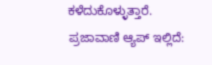ಕಳೆದುಕೊಳ್ಳುತ್ತಾರೆ. ಪ್ರಜಾವಾಣಿ ಆ್ಯಪ್ ಇಲ್ಲಿದೆ: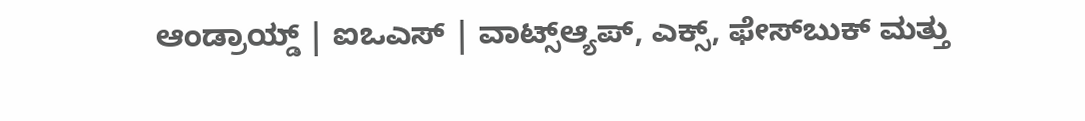ಆಂಡ್ರಾಯ್ಡ್ | ಐಒಎಸ್ | ವಾಟ್ಸ್ಆ್ಯಪ್, ಎಕ್ಸ್, ಫೇಸ್‌ಬುಕ್ ಮತ್ತು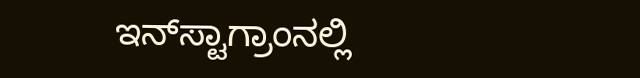ಇನ್‌ಸ್ಟಾಗ್ರಾಂನಲ್ಲಿ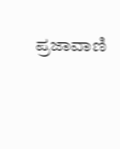ಪ್ರಜಾವಾಣಿ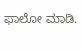ಫಾಲೋ ಮಾಡಿ.